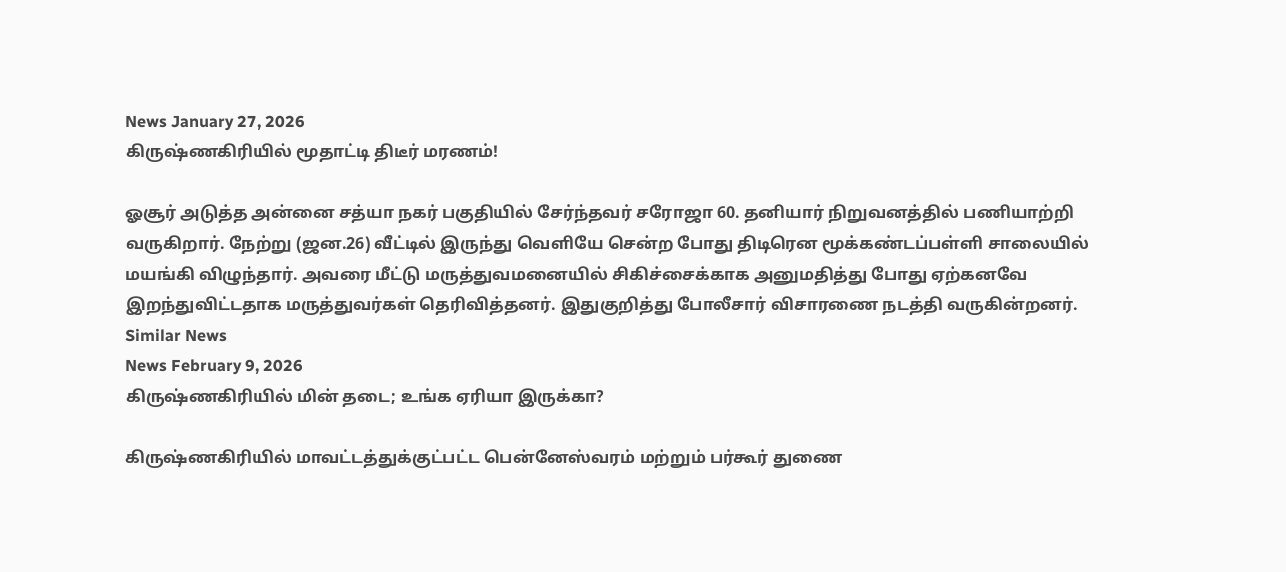News January 27, 2026
கிருஷ்ணகிரியில் மூதாட்டி திடீர் மரணம்!

ஓசூர் அடுத்த அன்னை சத்யா நகர் பகுதியில் சேர்ந்தவர் சரோஜா 60. தனியார் நிறுவனத்தில் பணியாற்றி வருகிறார். நேற்று (ஜன.26) வீட்டில் இருந்து வெளியே சென்ற போது திடிரென மூக்கண்டப்பள்ளி சாலையில் மயங்கி விழுந்தார். அவரை மீட்டு மருத்துவமனையில் சிகிச்சைக்காக அனுமதித்து போது ஏற்கனவே இறந்துவிட்டதாக மருத்துவர்கள் தெரிவித்தனர். இதுகுறித்து போலீசார் விசாரணை நடத்தி வருகின்றனர்.
Similar News
News February 9, 2026
கிருஷ்ணகிரியில் மின் தடை; உங்க ஏரியா இருக்கா?

கிருஷ்ணகிரியில் மாவட்டத்துக்குட்பட்ட பென்னேஸ்வரம் மற்றும் பர்கூர் துணை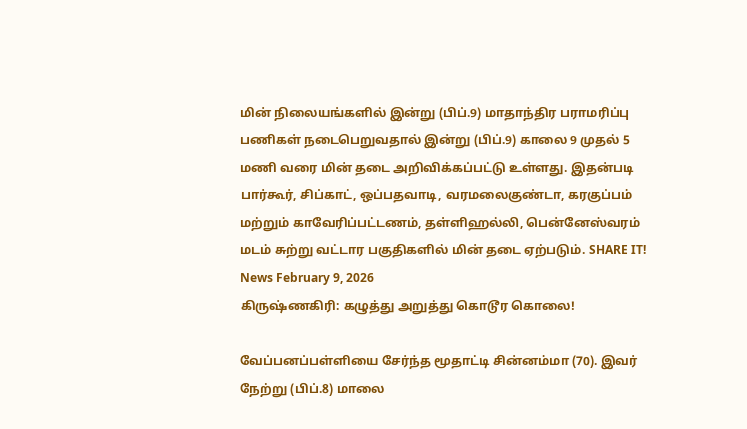மின் நிலையங்களில் இன்று (பிப்.9) மாதாந்திர பராமரிப்பு பணிகள் நடைபெறுவதால் இன்று (பிப்.9) காலை 9 முதல் 5 மணி வரை மின் தடை அறிவிக்கப்பட்டு உள்ளது. இதன்படி பார்கூர், சிப்காட், ஒப்பதவாடி, வரமலைகுண்டா, கரகுப்பம் மற்றும் காவேரிப்பட்டணம், தள்ளிஹல்லி, பென்னேஸ்வரம் மடம் சுற்று வட்டார பகுதிகளில் மின் தடை ஏற்படும். SHARE IT!
News February 9, 2026
கிருஷ்ணகிரி: கழுத்து அறுத்து கொடூர கொலை!

வேப்பனப்பள்ளியை சேர்ந்த மூதாட்டி சின்னம்மா (70). இவர் நேற்று (பிப்.8) மாலை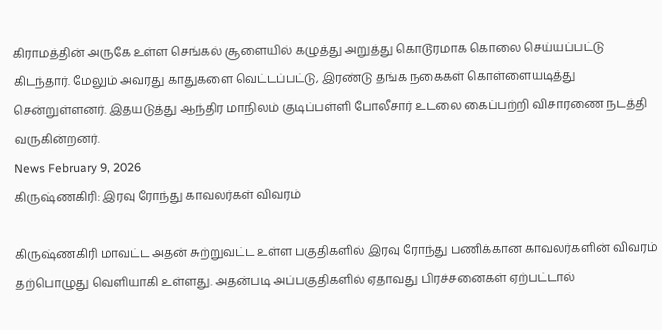கிராமத்தின் அருகே உள்ள செங்கல் சூளையில் கழுத்து அறுத்து கொடூரமாக கொலை செய்யப்பட்டு கிடந்தார். மேலும் அவரது காதுகளை வெட்டப்பட்டு, இரண்டு தங்க நகைகள் கொள்ளையடித்து சென்றுள்ளனர். இதயடுத்து ஆந்திர மாநிலம் குடிப்பள்ளி போலீசார் உடலை கைப்பற்றி விசாரணை நடத்தி வருகின்றனர்.
News February 9, 2026
கிருஷ்ணகிரி: இரவு ரோந்து காவலர்கள் விவரம்

கிருஷ்ணகிரி மாவட்ட அதன் சுற்றுவட்ட உள்ள பகுதிகளில் இரவு ரோந்து பணிக்கான காவலர்களின் விவரம் தற்பொழுது வெளியாகி உள்ளது. அதன்படி அப்பகுதிகளில் ஏதாவது பிரச்சனைகள் ஏற்பட்டால்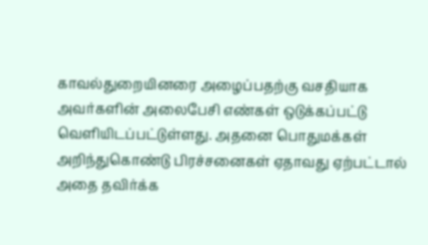காவல்துறையினரை அழைப்பதற்கு வசதியாக அவர்களின் அலைபேசி எண்கள் ஒடுக்கப்பட்டு வெளியிடப்பட்டுள்ளது. அதனை பொதுமக்கள் அறிந்துகொண்டு பிரச்சனைகள் ஏதாவது ஏற்பட்டால் அதை தவிர்க்க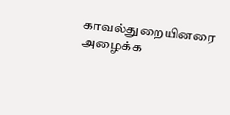காவல்துறையினரை அழைக்க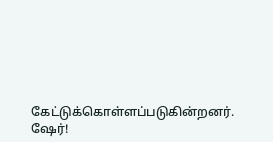கேட்டுக்கொள்ளப்படுகின்றனர். ஷேர்!